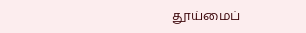தூய்மைப்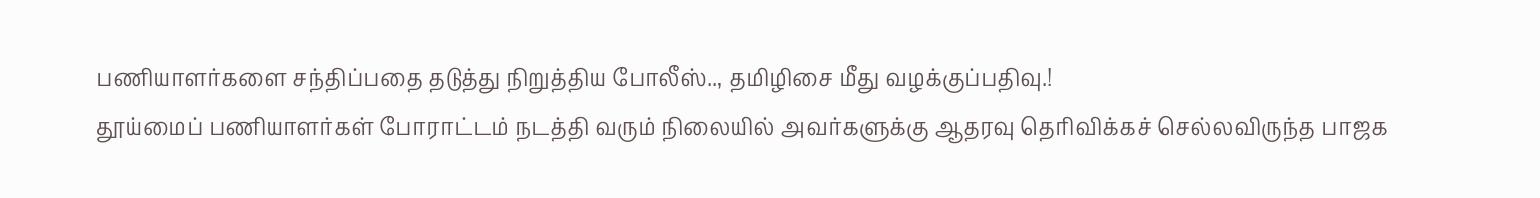பணியாளர்களை சந்திப்பதை தடுத்து நிறுத்திய போலீஸ்.., தமிழிசை மீது வழக்குப்பதிவு.!
தூய்மைப் பணியாளர்கள் போராட்டம் நடத்தி வரும் நிலையில் அவர்களுக்கு ஆதரவு தெரிவிக்கச் செல்லவிருந்த பாஜக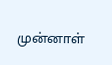முன்னாள்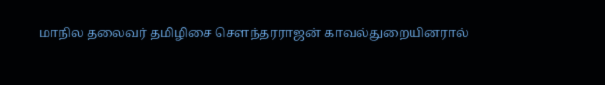மாநில தலைவர் தமிழிசை சௌந்தரராஜன் காவல்துறையினரால்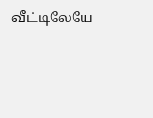வீட்டிலேயே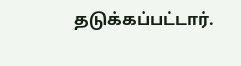தடுக்கப்பட்டார்.